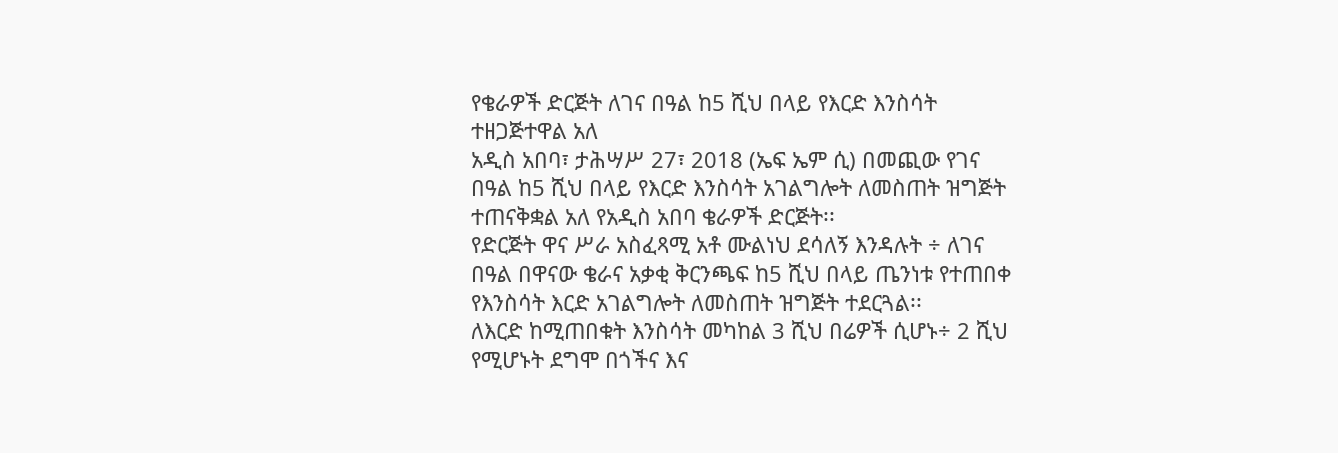የቄራዎች ድርጅት ለገና በዓል ከ5 ሺህ በላይ የእርድ እንስሳት ተዘጋጅተዋል አለ
አዲስ አበባ፣ ታሕሣሥ 27፣ 2018 (ኤፍ ኤም ሲ) በመጪው የገና በዓል ከ5 ሺህ በላይ የእርድ እንስሳት አገልግሎት ለመስጠት ዝግጅት ተጠናቅቋል አለ የአዲስ አበባ ቄራዎች ድርጅት፡፡
የድርጅት ዋና ሥራ አስፈጻሚ አቶ ሙልነህ ደሳለኝ እንዳሉት ÷ ለገና በዓል በዋናው ቄራና አቃቂ ቅርንጫፍ ከ5 ሺህ በላይ ጤንነቱ የተጠበቀ የእንስሳት እርድ አገልግሎት ለመስጠት ዝግጅት ተደርጓል፡፡
ለእርድ ከሚጠበቁት እንስሳት መካከል 3 ሺህ በሬዎች ሲሆኑ÷ 2 ሺህ የሚሆኑት ደግሞ በጎችና እና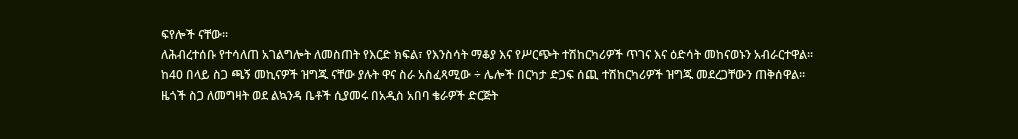ፍየሎች ናቸው፡፡
ለሕብረተሰቡ የተሳለጠ አገልግሎት ለመስጠት የእርድ ክፍል፣ የእንስሳት ማቆያ እና የሥርጭት ተሽከርካሪዎች ጥገና እና ዕድሳት መከናወኑን አብራርተዋል፡፡
ከ40 በላይ ስጋ ጫኝ መኪናዎች ዝግጁ ናቸው ያሉት ዋና ስራ አስፈጻሚው ÷ ሌሎች በርካታ ድጋፍ ሰጪ ተሽከርካሪዎች ዝግጁ መደረጋቸውን ጠቅሰዋል፡፡
ዜጎች ስጋ ለመግዛት ወደ ልኳንዳ ቤቶች ሲያመሩ በአዲስ አበባ ቄራዎች ድርጅት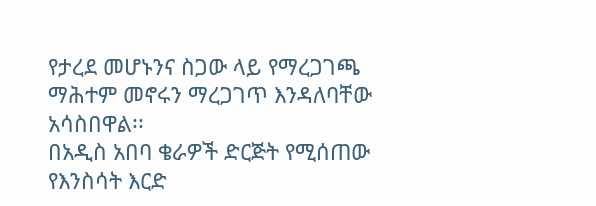የታረደ መሆኑንና ስጋው ላይ የማረጋገጫ ማሕተም መኖሩን ማረጋገጥ እንዳለባቸው አሳስበዋል፡፡
በአዲስ አበባ ቄራዎች ድርጅት የሚሰጠው የእንስሳት እርድ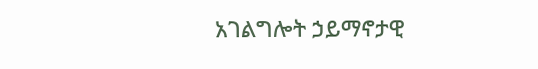አገልግሎት ኃይማኖታዊ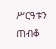ሥርዓቱን ጠብቆ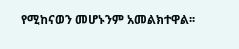የሚከናወን መሆኑንም አመልክተዋል፡፡